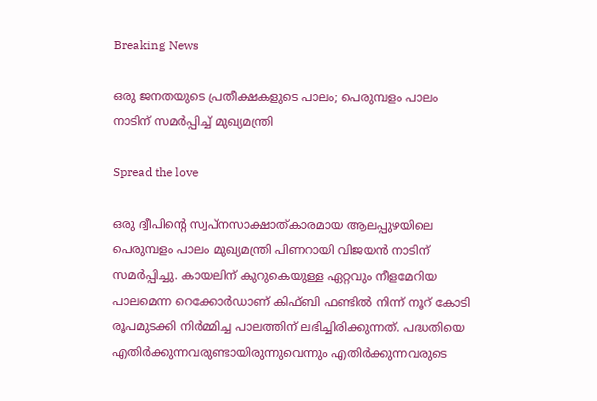Breaking News

ഒരു ജനതയുടെ പ്രതീക്ഷകളുടെ പാലം; പെരുമ്പളം പാലം നാടിന് സമര്‍പ്പിച്ച് മുഖ്യമന്ത്രി

Spread the love

ഒരു ദ്വീപിന്റെ സ്വപ്നസാക്ഷാത്കാരമായ ആലപ്പുഴയിലെ പെരുമ്പളം പാലം മുഖ്യമന്ത്രി പിണറായി വിജയന്‍ നാടിന് സമര്‍പ്പിച്ചു. കായലിന് കുറുകെയുള്ള ഏറ്റവും നീളമേറിയ പാലമെന്ന റെക്കോര്‍ഡാണ് കിഫ്ബി ഫണ്ടില്‍ നിന്ന് നൂറ് കോടി രൂപമുടക്കി നിര്‍മ്മിച്ച പാലത്തിന് ലഭിച്ചിരിക്കുന്നത്. പദ്ധതിയെ എതിര്‍ക്കുന്നവരുണ്ടായിരുന്നുവെന്നും എതിര്‍ക്കുന്നവരുടെ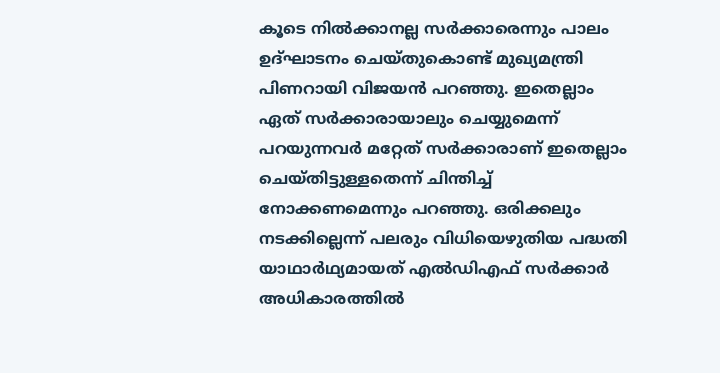കൂടെ നില്‍ക്കാനല്ല സര്‍ക്കാരെന്നും പാലം ഉദ്ഘാടനം ചെയ്തുകൊണ്ട് മുഖ്യമന്ത്രി പിണറായി വിജയന്‍ പറഞ്ഞു. ഇതെല്ലാം ഏത് സര്‍ക്കാരായാലും ചെയ്യുമെന്ന് പറയുന്നവര്‍ മറ്റേത് സര്‍ക്കാരാണ് ഇതെല്ലാം ചെയ്തിട്ടുള്ളതെന്ന് ചിന്തിച്ച് നോക്കണമെന്നും പറഞ്ഞു. ഒരിക്കലും നടക്കില്ലെന്ന് പലരും വിധിയെഴുതിയ പദ്ധതി യാഥാര്‍ഥ്യമായത് എല്‍ഡിഎഫ് സര്‍ക്കാര്‍ അധികാരത്തില്‍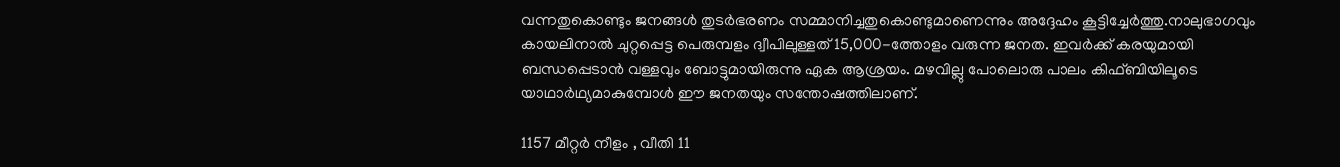വന്നതുകൊണ്ടും ജനങ്ങള്‍ തുടര്‍ഭരണം സമ്മാനിച്ചതുകൊണ്ടുമാണെന്നും അദ്ദേഹം കൂട്ടിച്ചേര്‍ത്തു.നാലുഭാഗവും കായലിനാല്‍ ചുറ്റപ്പെട്ട പെരുമ്പളം ദ്വീപിലുള്ളത് 15,000-ത്തോളം വരുന്ന ജനത. ഇവര്‍ക്ക് കരയുമായി ബന്ധപ്പെടാന്‍ വള്ളവും ബോട്ടുമായിരുന്നു ഏക ആശ്രയം. മഴവില്ലു പോലൊരു പാലം കിഫ്ബിയിലൂടെ യാഥാര്‍ഥ്യമാകുമ്പോള്‍ ഈ ജനതയും സന്തോഷത്തിലാണ്.

1157 മീറ്റര്‍ നീളം , വീതി 11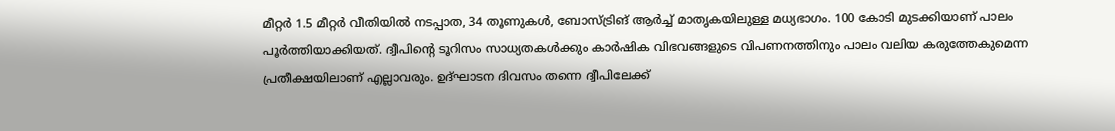മീറ്റര്‍ 1.5 മീറ്റര്‍ വീതിയില്‍ നടപ്പാത, 34 തൂണുകള്‍, ബോസ്ട്രിങ് ആര്‍ച്ച് മാതൃകയിലുള്ള മധ്യഭാഗം. 100 കോടി മുടക്കിയാണ് പാലം പൂര്‍ത്തിയാക്കിയത്. ദ്വീപിന്റെ ടൂറിസം സാധ്യതകള്‍ക്കും കാര്‍ഷിക വിഭവങ്ങളുടെ വിപണനത്തിനും പാലം വലിയ കരുത്തേകുമെന്ന പ്രതീക്ഷയിലാണ് എല്ലാവരും. ഉദ്ഘാടന ദിവസം തന്നെ ദ്വീപിലേക്ക്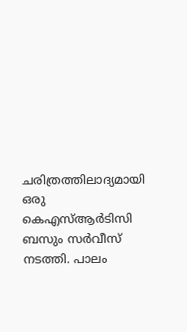ചരിത്രത്തിലാദ്യമായി ഒരു കെഎസ്ആര്‍ടിസി ബസും സര്‍വീസ് നടത്തി. പാലം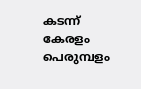കടന്ന് കേരളം പെരുമ്പളം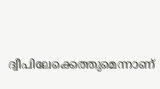ദ്വീപിലേക്കെത്തുമെന്നാണ്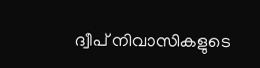ദ്വീപ് നിവാസികളുടെ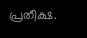പ്രതീക്ഷ.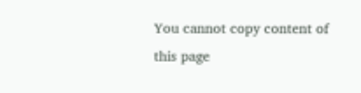You cannot copy content of this page